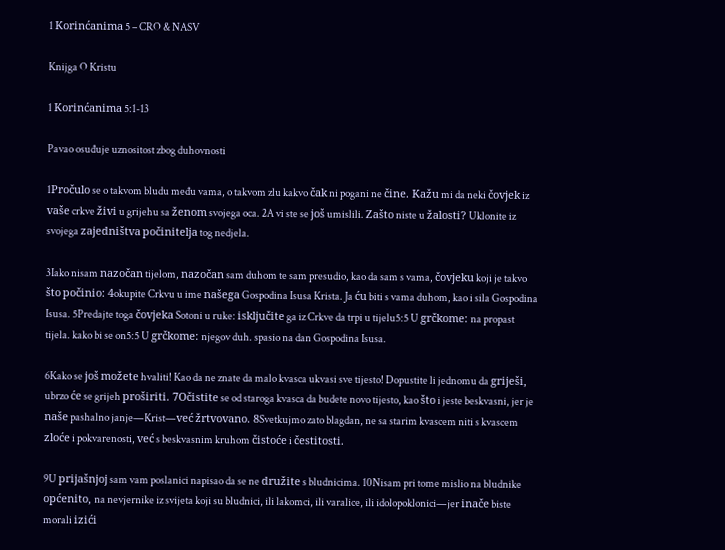1 Korinćanima 5 – CRO & NASV

Knijga O Kristu

1 Korinćanima 5:1-13

Pavao osuđuje uznositost zbog duhovnosti

1Pročulo se o takvom bludu među vama, o takvom zlu kakvo čak ni pogani ne čine. Kažu mi da neki čovjek iz vaše crkve živi u grijehu sa ženom svojega oca. 2A vi ste se još umislili. Zašto niste u žalosti? Uklonite iz svojega zajedništva počinitelja tog nedjela.

3Iako nisam nazočan tijelom, nazočan sam duhom te sam presudio, kao da sam s vama, čovjeku koji je takvo što počinio: 4okupite Crkvu u ime našega Gospodina Isusa Krista. Ja ću biti s vama duhom, kao i sila Gospodina Isusa. 5Predajte toga čovjeka Sotoni u ruke: isključite ga iz Crkve da trpi u tijelu5:5 U grčkome: na propast tijela. kako bi se on5:5 U grčkome: njegov duh. spasio na dan Gospodina Isusa.

6Kako se još možete hvaliti! Kao da ne znate da malo kvasca ukvasi sve tijesto! Dopustite li jednomu da griješi, ubrzo će se grijeh proširiti. 7Očistite se od staroga kvasca da budete novo tijesto, kao što i jeste beskvasni, jer je naše pashalno janje—Krist—već žrtvovano. 8Svetkujmo zato blagdan, ne sa starim kvascem niti s kvascem zloće i pokvarenosti, već s beskvasnim kruhom čistoće i čestitosti.

9U prijašnjoj sam vam poslanici napisao da se ne družite s bludnicima. 10Nisam pri tome mislio na bludnike općenito, na nevjernike iz svijeta koji su bludnici, ili lakomci, ili varalice, ili idolopoklonici—jer inače biste morali izići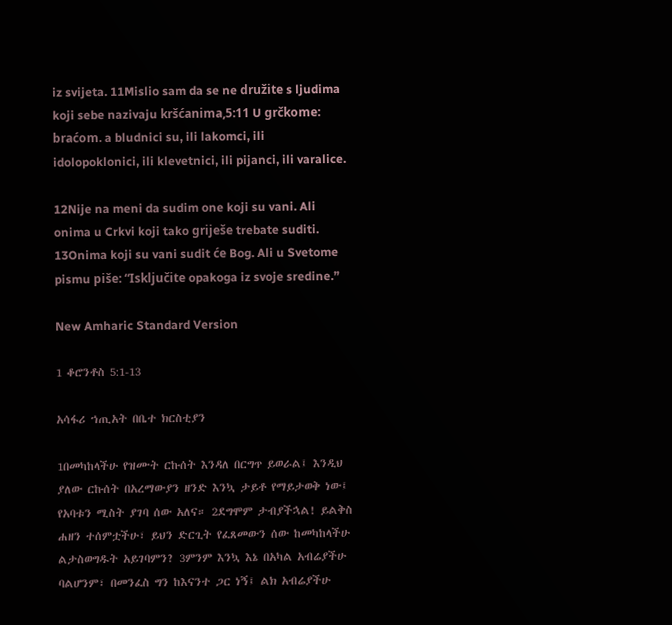iz svijeta. 11Mislio sam da se ne družite s ljudima koji sebe nazivaju kršćanima,5:11 U grčkome: braćom. a bludnici su, ili lakomci, ili idolopoklonici, ili klevetnici, ili pijanci, ili varalice.

12Nije na meni da sudim one koji su vani. Ali onima u Crkvi koji tako griješe trebate suditi. 13Onima koji su vani sudit će Bog. Ali u Svetome pismu piše: “Isključite opakoga iz svoje sredine.”

New Amharic Standard Version

1 ቆሮንቶስ 5:1-13

አሳፋሪ ኀጢአት በቤተ ክርስቲያን

1በመካከላችሁ የዝሙት ርኩሰት እንዳለ በርግጥ ይወራል፤ እንዲህ ያለው ርኩሰት በአረማውያን ዘንድ እንኳ ታይቶ የማይታወቅ ነው፤ የአባቱን ሚስት ያገባ ሰው አለና። 2ደግሞም ታብያችኋል! ይልቅስ ሐዘን ተሰምቷችሁ፣ ይህን ድርጊት የፈጸመውን ሰው ከመካከላችሁ ልታስወግዱት አይገባምን? 3ምንም እንኳ እኔ በአካል አብሬያችሁ ባልሆንም፣ በመንፈስ ግን ከእናንተ ጋር ነኝ፤ ልክ አብሬያችሁ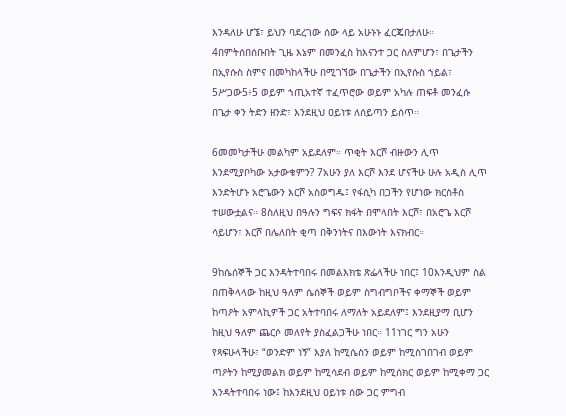እንዳለሁ ሆኜ፣ ይህን ባደረገው ሰው ላይ አሁኑኑ ፈርጄበታለሁ። 4በምትሰበሰቡበት ጊዜ እኔም በመንፈስ ከእናንተ ጋር ስለምሆን፣ በጌታችን በኢየሱስ ስምና በመካከላችሁ በሚገኘው በጌታችን በኢየሱስ ኀይል፣ 5ሥጋው5፥5 ወይም ኀጢአተኛ ተፈጥሮው ወይም አካሉ ጠፍቶ መንፈሱ በጌታ ቀን ትድን ዘንድ፣ እንደዚህ ዐይነቱ ለሰይጣን ይሰጥ።

6መመካታችሁ መልካም አይደለም። ጥቂት እርሾ ብዙውን ሊጥ እንደሚያቦካው አታውቁምን? 7አሁን ያለ እርሾ እንደ ሆናችሁ ሁሉ አዲስ ሊጥ እንድትሆኑ አሮጌውን እርሾ አስወግዱ፤ የፋሲካ በጋችን የሆነው ክርስቶስ ተሠውቷልና። 8ስለዚህ በዓሉን ግፍና ክፋት በሞላበት እርሾ፣ በአሮጌ እርሾ ሳይሆን፣ እርሾ በሌለበት ቂጣ በቅንነትና በእውነት እናክብር።

9ከሴሰኞች ጋር እንዳትተባበሩ በመልእክቴ ጽፌላችሁ ነበር፤ 10እንዲህም ስል በጠቅላላው ከዚህ ዓለም ሴሰኞች ወይም ስግብግቦችና ቀማኞች ወይም ከጣዖት አምላኪዎች ጋር አትተባበሩ ለማለት አይደለም፤ እንደዚያማ ቢሆን ከዚህ ዓለም ጨርሶ መለየት ያስፈልጋችሁ ነበር። 11ነገር ግን አሁን የጻፍሁላችሁ፣ “ወንድም ነኝ” እያለ ከሚሴስን ወይም ከሚስገበገብ ወይም ጣዖትን ከሚያመልክ ወይም ከሚሳደብ ወይም ከሚሰክር ወይም ከሚቀማ ጋር እንዳትተባበሩ ነው፤ ከእንደዚህ ዐይነቱ ሰው ጋር ምግብ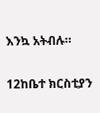እንኳ አትብሉ።

12ከቤተ ክርስቲያን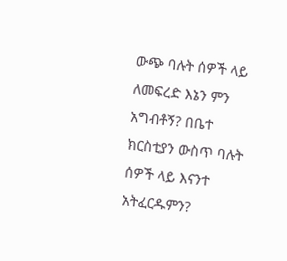ውጭ ባሉት ሰዎች ላይ ለመፍረድ እኔን ምን አግብቶኝ? በቤተ ክርስቲያን ውስጥ ባሉት ሰዎች ላይ እናንተ አትፈርዱምን?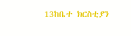13ከቤተ ክርስቲያን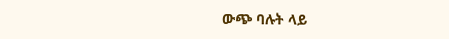ውጭ ባሉት ላይ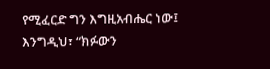የሚፈርድ ግን እግዚአብሔር ነው፤ እንግዲህ፣ “ክፉውን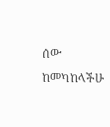ሰው ከመካከላችሁ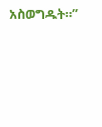አስወግዱት።”